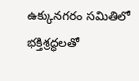ఉక్కునగరం సమితిలో భక్తిశ్రద్ధలతో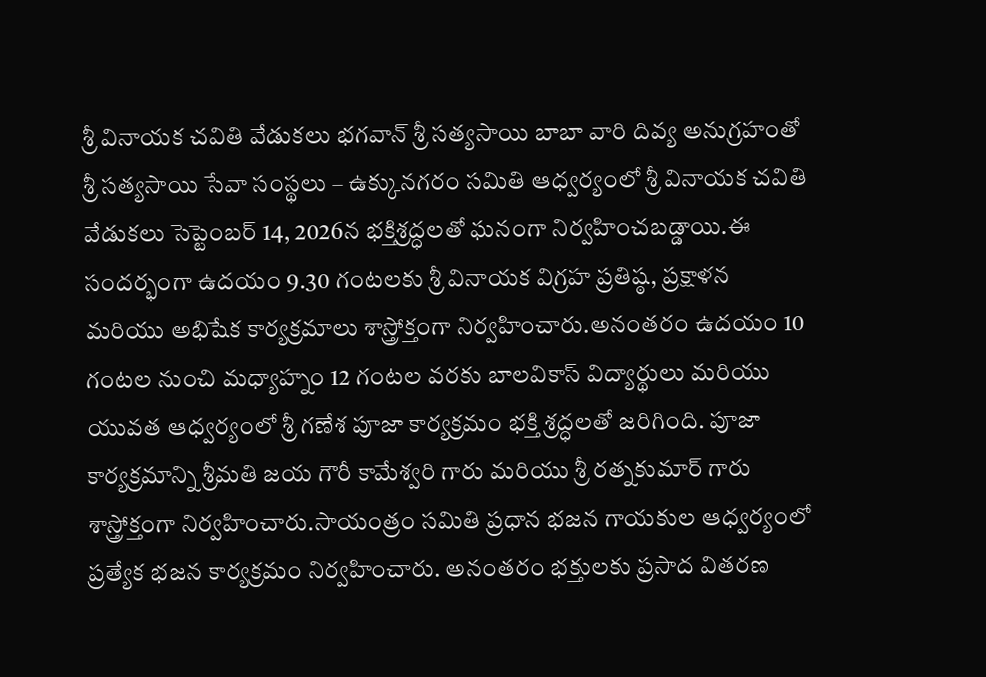శ్రీ వినాయక చవితి వేడుకలు భగవాన్ శ్రీ సత్యసాయి బాబా వారి దివ్య అనుగ్రహంతో శ్రీ సత్యసాయి సేవా సంస్థలు – ఉక్కునగరం సమితి ఆధ్వర్యంలో శ్రీ వినాయక చవితి వేడుకలు సెప్టెంబర్ 14, 2026న భక్తిశ్రద్ధలతో ఘనంగా నిర్వహించబడ్డాయి.ఈ సందర్భంగా ఉదయం 9.30 గంటలకు శ్రీ వినాయక విగ్రహ ప్రతిష్ఠ, ప్రక్షాళన మరియు అభిషేక కార్యక్రమాలు శాస్త్రోక్తంగా నిర్వహించారు.అనంతరం ఉదయం 10 గంటల నుంచి మధ్యాహ్నం 12 గంటల వరకు బాలవికాస్ విద్యార్థులు మరియు యువత ఆధ్వర్యంలో శ్రీ గణేశ పూజా కార్యక్రమం భక్తి శ్రద్ధలతో జరిగింది. పూజా కార్యక్రమాన్ని శ్రీమతి జయ గౌరీ కామేశ్వరి గారు మరియు శ్రీ రత్నకుమార్ గారు శాస్త్రోక్తంగా నిర్వహించారు.సాయంత్రం సమితి ప్రధాన భజన గాయకుల ఆధ్వర్యంలో ప్రత్యేక భజన కార్యక్రమం నిర్వహించారు. అనంతరం భక్తులకు ప్రసాద వితరణ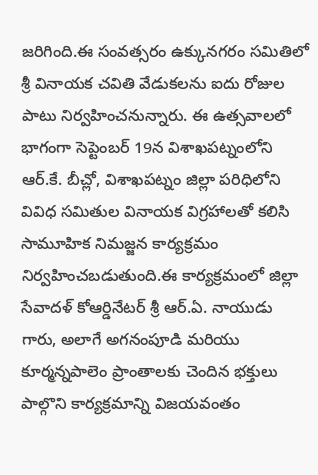జరిగింది.ఈ సంవత్సరం ఉక్కునగరం సమితిలో శ్రీ వినాయక చవితి వేడుకలను ఐదు రోజుల పాటు నిర్వహించనున్నారు. ఈ ఉత్సవాలలో భాగంగా సెప్టెంబర్ 19న విశాఖపట్నంలోని ఆర్.కే. బీచ్లో, విశాఖపట్నం జిల్లా పరిధిలోని వివిధ సమితుల వినాయక విగ్రహాలతో కలిసి సామూహిక నిమజ్జన కార్యక్రమం నిర్వహించబడుతుంది.ఈ కార్యక్రమంలో జిల్లా సేవాదళ్ కోఆర్డినేటర్ శ్రీ ఆర్.ఏ. నాయుడు గారు, అలాగే అగనంపూడి మరియు కూర్మన్నపాలెం ప్రాంతాలకు చెందిన భక్తులు పాల్గొని కార్యక్రమాన్ని విజయవంతం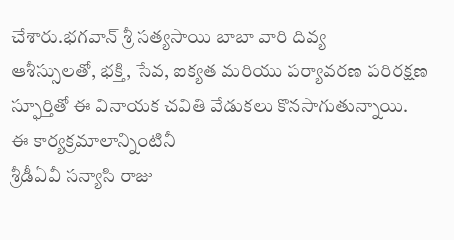చేశారు.భగవాన్ శ్రీ సత్యసాయి బాబా వారి దివ్య
ఆశీస్సులతో, భక్తి, సేవ, ఐక్యత మరియు పర్యావరణ పరిరక్షణ స్ఫూర్తితో ఈ వినాయక చవితి వేడుకలు కొనసాగుతున్నాయి.
ఈ కార్యక్రమాలాన్నింటినీ
శ్రీడీఏవీ సన్యాసి రాజు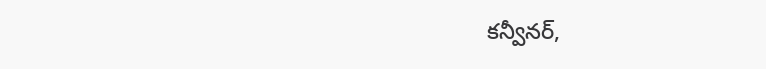కన్వీనర్,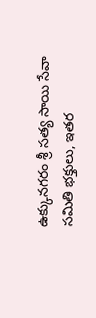ఉక్కునగరం శ్రీ సత్య సాయి సేవా సమితి భక్తులు, ఇతర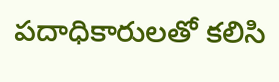పదాధికారులతో కలిసి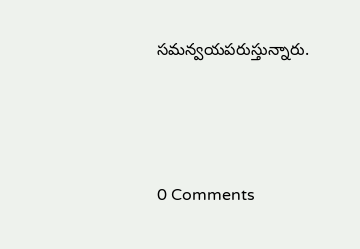సమన్వయపరుస్తున్నారు.




0 Comments